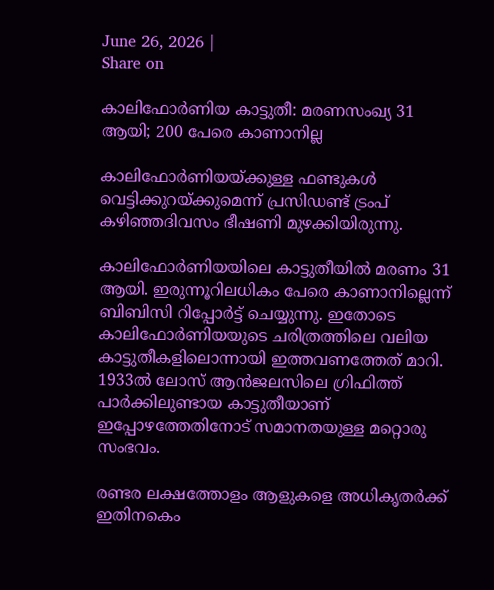June 26, 2026 |
Share on

കാലിഫോർണിയ കാട്ടുതീ: മരണസംഖ്യ 31 ആയി; 200 പേരെ കാണാനില്ല

കാലിഫോർണിയയ്ക്കുള്ള ഫണ്ടുകൾ വെട്ടിക്കുറയ്ക്കുമെന്ന് പ്രസിഡണ്ട് ട്രംപ് കഴിഞ്ഞദിവസം ഭീഷണി മുഴക്കിയിരുന്നു.

കാലിഫോർണിയയിലെ കാട്ടുതീയിൽ മരണം 31 ആയി. ഇരുന്നൂറിലധികം പേരെ കാണാനില്ലെന്ന് ബിബിസി റിപ്പോർട്ട് ചെയ്യുന്നു. ഇതോടെ കാലിഫോർണിയയുടെ ചരിത്രത്തിലെ വലിയ കാട്ടുതീകളിലൊന്നായി ഇത്തവണത്തേത് മാറി. 1933ല്‍ ലോസ് ആൻജലസിലെ ഗ്രിഫിത്ത് പാർക്കിലുണ്ടായ കാട്ടുതീയാണ് ഇപ്പോഴത്തേതിനോട് സമാനതയുള്ള മറ്റൊരു സംഭവം.

രണ്ടര ലക്ഷത്തോളം ആളുകളെ അധികൃതർക്ക് ഇതിനകെം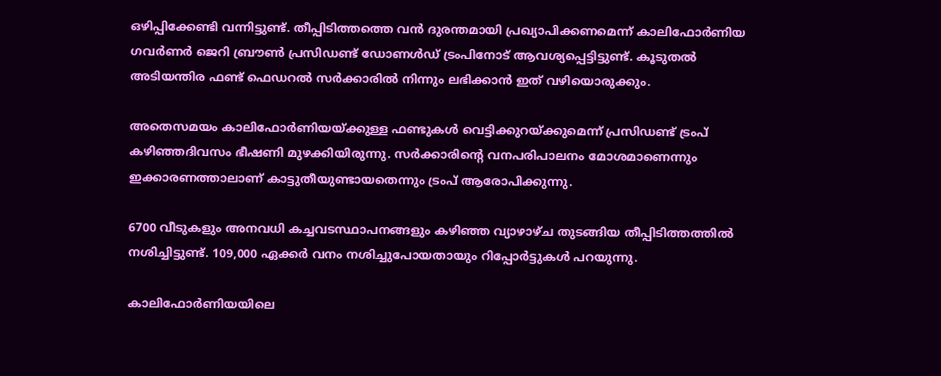ഒഴിപ്പിക്കേണ്ടി വന്നിട്ടുണ്ട്. തീപ്പിടിത്തത്തെ വൻ ദുരന്തമായി പ്രഖ്യാപിക്കണമെന്ന് കാലിഫോർണിയ ഗവർണർ ജെറി ബ്രൗണ്‍ പ്രസിഡണ്ട് ഡോണള്‍ഡ് ട്രംപിനോട് ആവശ്യപ്പെട്ടിട്ടുണ്ട്. കൂടുതൽ അടിയന്തിര ഫണ്ട് ഫെഡറൽ സർക്കാരിൽ നിന്നും ലഭിക്കാൻ ഇത് വഴിയൊരുക്കും.

അതെസമയം കാലിഫോർണിയയ്ക്കുള്ള ഫണ്ടുകൾ വെട്ടിക്കുറയ്ക്കുമെന്ന് പ്രസിഡണ്ട് ട്രംപ് കഴിഞ്ഞദിവസം ഭീഷണി മുഴക്കിയിരുന്നു. സർക്കാരിന്റെ വനപരിപാലനം മോശമാണെന്നും ഇക്കാരണത്താലാണ് കാട്ടുതീയുണ്ടായതെന്നും ട്രംപ് ആരോപിക്കുന്നു.

6700 വീടുകളും അനവധി കച്ചവടസ്ഥാപനങ്ങളും കഴിഞ്ഞ വ്യാഴാഴ്ച തുടങ്ങിയ തീപ്പിടിത്തത്തിൽ നശിച്ചിട്ടുണ്ട്. 109,000 ഏക്കർ വനം നശിച്ചുപോയതായും റിപ്പോർട്ടുകൾ പറയുന്നു.

കാലിഫോർണിയയിലെ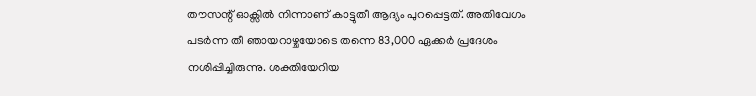തൗസന്റ് ഓക്സിൽ നിന്നാണ് കാട്ടുതീ ആദ്യം പുറപ്പെട്ടത്. അതിവേഗം പടർന്ന തീ ഞായറാഴ്ചയോടെ തന്നെ 83,000 ഏക്കർ പ്രദേശം നശിപ്പിച്ചിരുന്നു. ശക്തിയേറിയ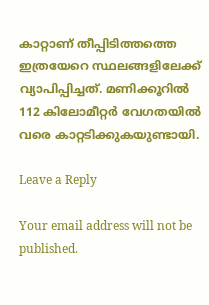കാറ്റാണ് തീപ്പിടിത്തത്തെ ഇത്രയേറെ സ്ഥലങ്ങളിലേക്ക് വ്യാപിപ്പിച്ചത്. മണിക്കൂറിൽ 112 കിലോമീറ്റർ വേഗതയിൽ വരെ കാറ്റടിക്കുകയുണ്ടായി.

Leave a Reply

Your email address will not be published.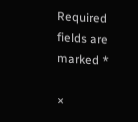Required fields are marked *

×